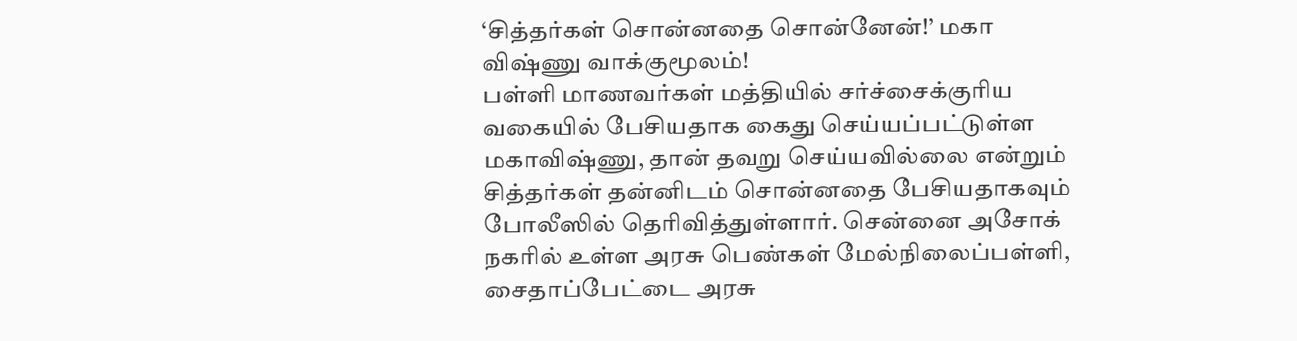‘சித்தர்கள் சொன்னதை சொன்னேன்!’ மகா விஷ்ணு வாக்குமூலம்!
பள்ளி மாணவர்கள் மத்தியில் சர்ச்சைக்குரிய வகையில் பேசியதாக கைது செய்யப்பட்டுள்ள மகாவிஷ்ணு, தான் தவறு செய்யவில்லை என்றும் சித்தர்கள் தன்னிடம் சொன்னதை பேசியதாகவும் போலீஸில் தெரிவித்துள்ளார். சென்னை அசோக் நகரில் உள்ள அரசு பெண்கள் மேல்நிலைப்பள்ளி, சைதாப்பேட்டை அரசு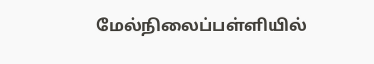மேல்நிலைப்பள்ளியில்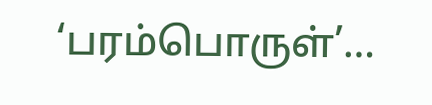‘பரம்பொருள்’…